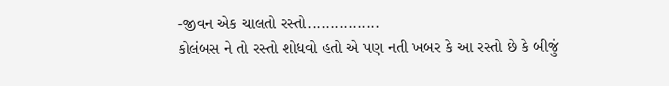-જીવન એક ચાલતો રસ્તો................
કોલંબસ ને તો રસ્તો શોધવો હતો એ પણ નતી ખબર કે આ રસ્તો છે કે બીજું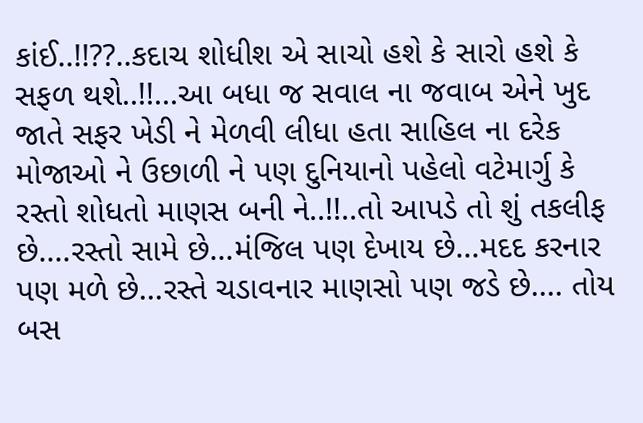કાંઈ..!!??..કદાચ શોધીશ એ સાચો હશે કે સારો હશે કે સફળ થશે..!!...આ બધા જ સવાલ ના જવાબ એને ખુદ જાતે સફર ખેડી ને મેળવી લીધા હતા સાહિલ ના દરેક મોજાઓ ને ઉછાળી ને પણ દુનિયાનો પહેલો વટેમાર્ગુ કે રસ્તો શોધતો માણસ બની ને..!!..તો આપડે તો શું તકલીફ છે....રસ્તો સામે છે...મંજિલ પણ દેખાય છે...મદદ કરનાર પણ મળે છે...રસ્તે ચડાવનાર માણસો પણ જડે છે.... તોય બસ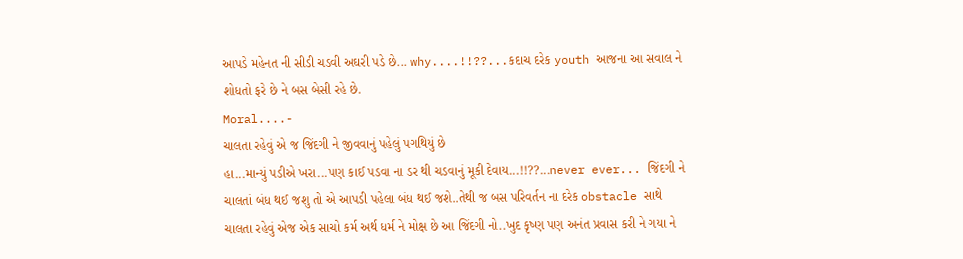આપડે મહેનત ની સીડી ચડવી અઘરી પડે છે... why....!!??...કદાચ દરેક youth આજના આ સવાલ ને શોધતો ફરે છે ને બસ બેસી રહે છે.
Moral....-
ચાલતા રહેવું એ જ જિંદગી ને જીવવાનું પહેલું પગથિયું છે
હા...માન્યું પડીએ ખરા...પણ કાઈ પડવા ના ડર થી ચડવાનું મૂકી દેવાય...!!??...never ever... જિંદગી ને ચાલતાં બંધ થઈ જશુ તો એ આપડી પહેલા બંધ થઈ જશે..તેથી જ બસ પરિવર્તન ના દરેક obstacle સાથે ચાલતા રહેવું એજ એક સાચો કર્મ અર્થ ધર્મ ને મોક્ષ છે આ જિંદગી નો..ખુદ કૃષ્ણ પણ અનંત પ્રવાસ કરી ને ગયા ને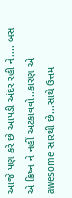આજે પણ કરે છે આપડી અંદર રહી ને.... બસ એ ક્રિષ્ન ને નહીં અટકાવવો..કારણ એ awesome સારથી છે...સાથે ઉત્તમ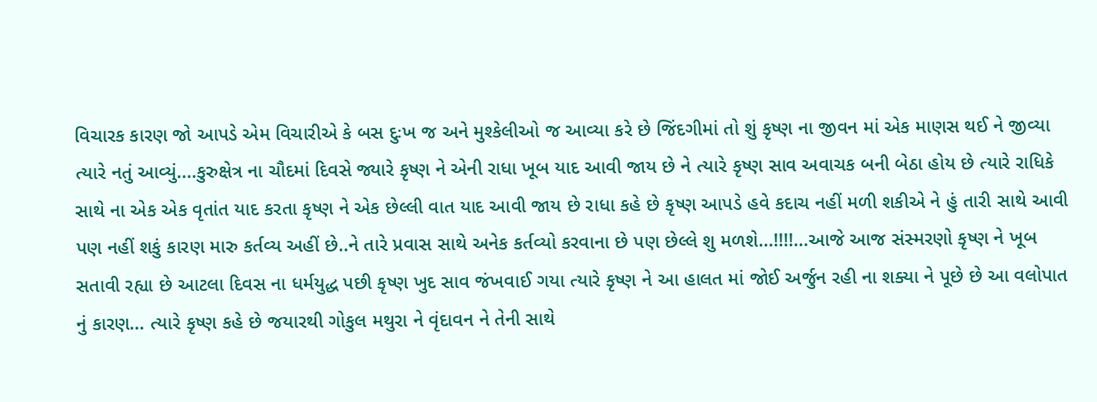વિચારક કારણ જો આપડે એમ વિચારીએ કે બસ દુઃખ જ અને મુશ્કેલીઓ જ આવ્યા કરે છે જિંદગીમાં તો શું કૃષ્ણ ના જીવન માં એક માણસ થઈ ને જીવ્યા ત્યારે નતું આવ્યું....કુરુક્ષેત્ર ના ચૌદમાં દિવસે જ્યારે કૃષ્ણ ને એની રાધા ખૂબ યાદ આવી જાય છે ને ત્યારે કૃષ્ણ સાવ અવાચક બની બેઠા હોય છે ત્યારે રાધિકે સાથે ના એક એક વૃતાંત યાદ કરતા કૃષ્ણ ને એક છેલ્લી વાત યાદ આવી જાય છે રાધા કહે છે કૃષ્ણ આપડે હવે કદાચ નહીં મળી શકીએ ને હું તારી સાથે આવી પણ નહીં શકું કારણ મારુ કર્તવ્ય અહીં છે..ને તારે પ્રવાસ સાથે અનેક કર્તવ્યો કરવાના છે પણ છેલ્લે શુ મળશે...!!!!...આજે આજ સંસ્મરણો કૃષ્ણ ને ખૂબ સતાવી રહ્યા છે આટલા દિવસ ના ધર્મયુદ્ધ પછી કૃષ્ણ ખુદ સાવ જંખવાઈ ગયા ત્યારે કૃષ્ણ ને આ હાલત માં જોઈ અર્જુન રહી ના શક્યા ને પૂછે છે આ વલોપાત નું કારણ... ત્યારે કૃષ્ણ કહે છે જયારથી ગોકુલ મથુરા ને વૃંદાવન ને તેની સાથે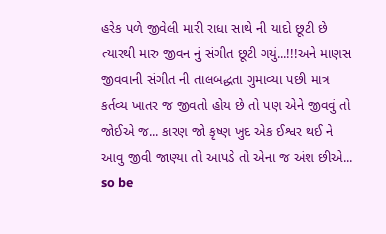હરેક પળે જીવેલી મારી રાધા સાથે ની યાદો છૂટી છે ત્યારથી મારુ જીવન નું સંગીત છૂટી ગયું...!!!અને માણસ જીવવાની સંગીત ની તાલબદ્ધતા ગુમાવ્યા પછી માત્ર કર્તવ્ય ખાતર જ જીવતો હોય છે તો પણ એને જીવવું તો જોઈએ જ... કારણ જો કૃષ્ણ ખુદ એક ઈશ્વર થઈ ને આવુ જીવી જાણ્યા તો આપડે તો એના જ અંશ છીએ... so be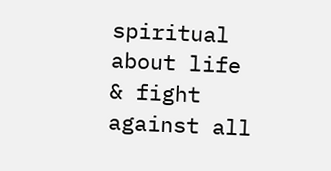spiritual about life & fight against all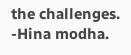the challenges.
-Hina modha.